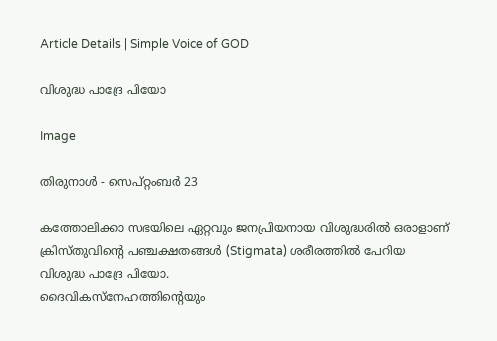Article Details | Simple Voice of GOD

വിശുദ്ധ പാദ്രേ പിയോ

Image

തിരുനാൾ - സെപ്റ്റംബർ 23

കത്തോലിക്കാ സഭയിലെ ഏറ്റവും ജനപ്രിയനായ വിശുദ്ധരിൽ ഒരാളാണ് ക്രിസ്തുവിന്റെ പഞ്ചക്ഷതങ്ങൾ (Stigmata) ശരീരത്തിൽ പേറിയ വിശുദ്ധ പാദ്രേ പിയോ.
ദൈവികസ്നേഹത്തിന്റെയും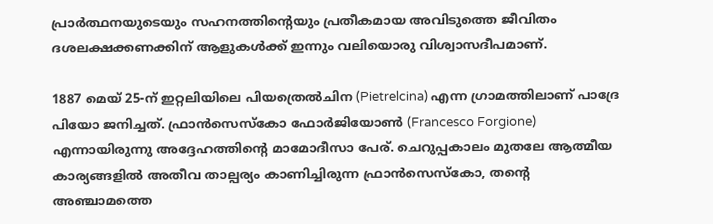പ്രാർത്ഥനയുടെയും സഹനത്തിന്റെയും പ്രതീകമായ അവിടുത്തെ ജീവിതം ദശലക്ഷക്കണക്കിന് ആളുകൾക്ക് ഇന്നും വലിയൊരു വിശ്വാസദീപമാണ്.

1887 മെയ് 25-ന് ഇറ്റലിയിലെ പിയത്രെൽചിന (Pietrelcina) എന്ന ഗ്രാമത്തിലാണ് പാദ്രേ പിയോ ജനിച്ചത്. ഫ്രാൻസെസ്കോ ഫോർജിയോൺ (Francesco Forgione) എന്നായിരുന്നു അദ്ദേഹത്തിന്റെ മാമോദീസാ പേര്. ചെറുപ്പകാലം മുതലേ ആത്മീയ കാര്യങ്ങളിൽ അതീവ താല്പര്യം കാണിച്ചിരുന്ന ഫ്രാൻസെസ്കോ, തന്റെ അഞ്ചാമത്തെ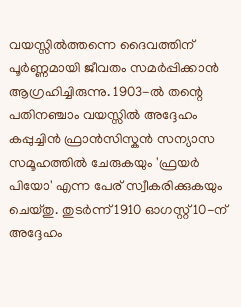വയസ്സിൽത്തന്നെ ദൈവത്തിന് പൂർണ്ണമായി ജീവതം സമർപ്പിക്കാൻ ആഗ്രഹിച്ചിരുന്നു. 1903-ൽ തന്റെ പതിനഞ്ചാം വയസ്സിൽ അദ്ദേഹം കപ്പുച്ചിൻ ഫ്രാൻസിസ്കൻ സന്യാസ സമൂഹത്തിൽ ചേരുകയും 'ഫ്രയർ പിയോ' എന്ന പേര് സ്വീകരിക്കുകയും ചെയ്തു. തുടർന്ന് 1910 ഓഗസ്റ്റ് 10-ന് അദ്ദേഹം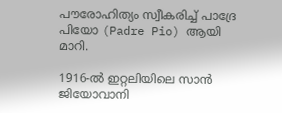പൗരോഹിത്യം സ്വീകരിച്ച് പാദ്രേ പിയോ (Padre Pio) ആയി മാറി.

1916-ൽ ഇറ്റലിയിലെ സാൻ ജിയോവാനി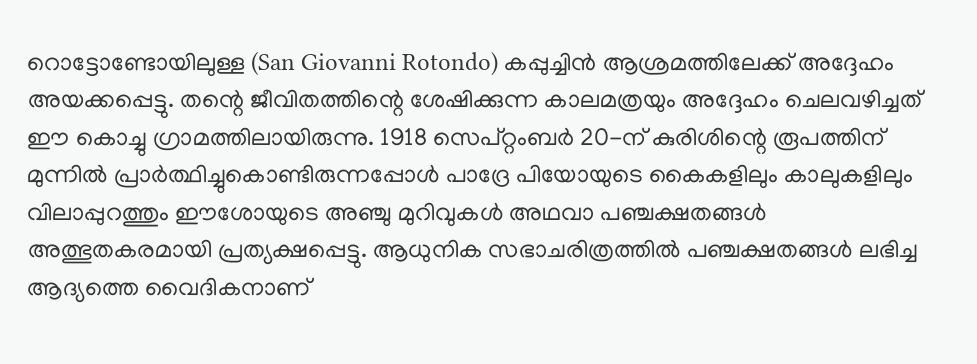റൊട്ടോണ്ടോയിലുള്ള (San Giovanni Rotondo) കപ്പുച്ചിൻ ആശ്രമത്തിലേക്ക് അദ്ദേഹം അയക്കപ്പെട്ടു. തന്റെ ജീവിതത്തിന്റെ ശേഷിക്കുന്ന കാലമത്രയും അദ്ദേഹം ചെലവഴിച്ചത് ഈ കൊച്ചു ഗ്രാമത്തിലായിരുന്നു. 1918 സെപ്റ്റംബർ 20-ന് കുരിശിന്റെ രൂപത്തിന് മുന്നിൽ പ്രാർത്ഥിച്ചുകൊണ്ടിരുന്നപ്പോൾ പാദ്രേ പിയോയുടെ കൈകളിലും കാലുകളിലും വിലാപ്പുറത്തും ഈശോയുടെ അഞ്ചു മുറിവുകൾ അഥവാ പഞ്ചക്ഷതങ്ങൾ അത്ഭുതകരമായി പ്രത്യക്ഷപ്പെട്ടു. ആധുനിക സഭാചരിത്രത്തിൽ പഞ്ചക്ഷതങ്ങൾ ലഭിച്ച ആദ്യത്തെ വൈദികനാണ്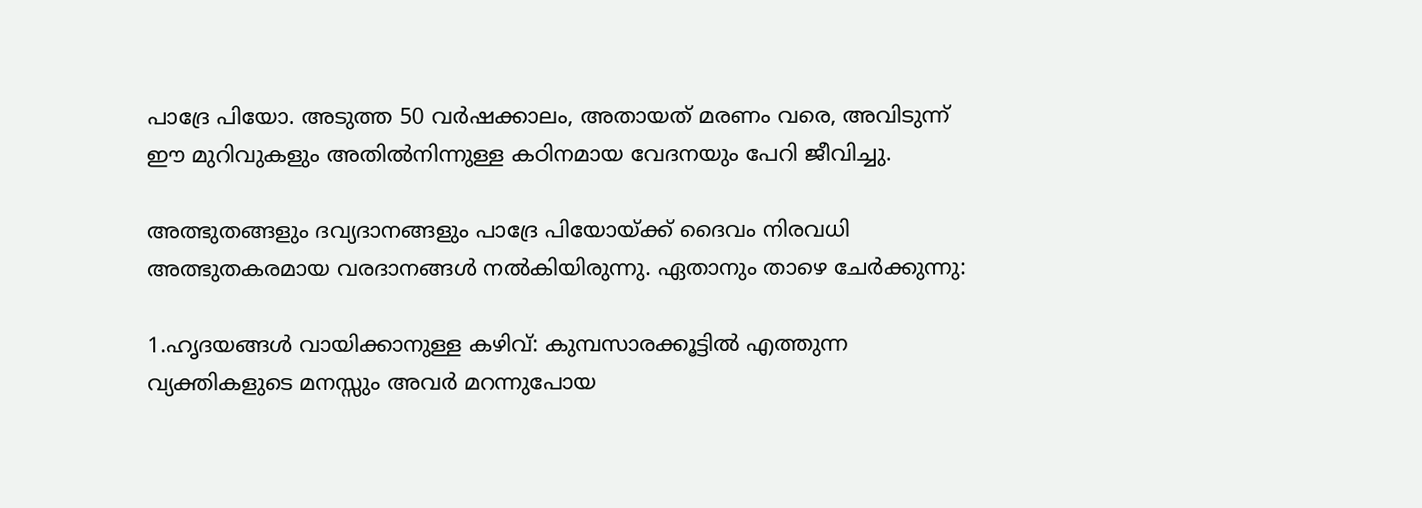പാദ്രേ പിയോ. അടുത്ത 50 വർഷക്കാലം, അതായത് മരണം വരെ, അവിടുന്ന് ഈ മുറിവുകളും അതിൽനിന്നുള്ള കഠിനമായ വേദനയും പേറി ജീവിച്ചു.

അത്ഭുതങ്ങളും ദവ്യദാനങ്ങളും പാദ്രേ പിയോയ്ക്ക് ദൈവം നിരവധി അത്ഭുതകരമായ വരദാനങ്ങൾ നൽകിയിരുന്നു. ഏതാനും താഴെ ചേർക്കുന്നു:

1.ഹൃദയങ്ങൾ വായിക്കാനുള്ള കഴിവ്: കുമ്പസാരക്കൂട്ടിൽ എത്തുന്ന വ്യക്തികളുടെ മനസ്സും അവർ മറന്നുപോയ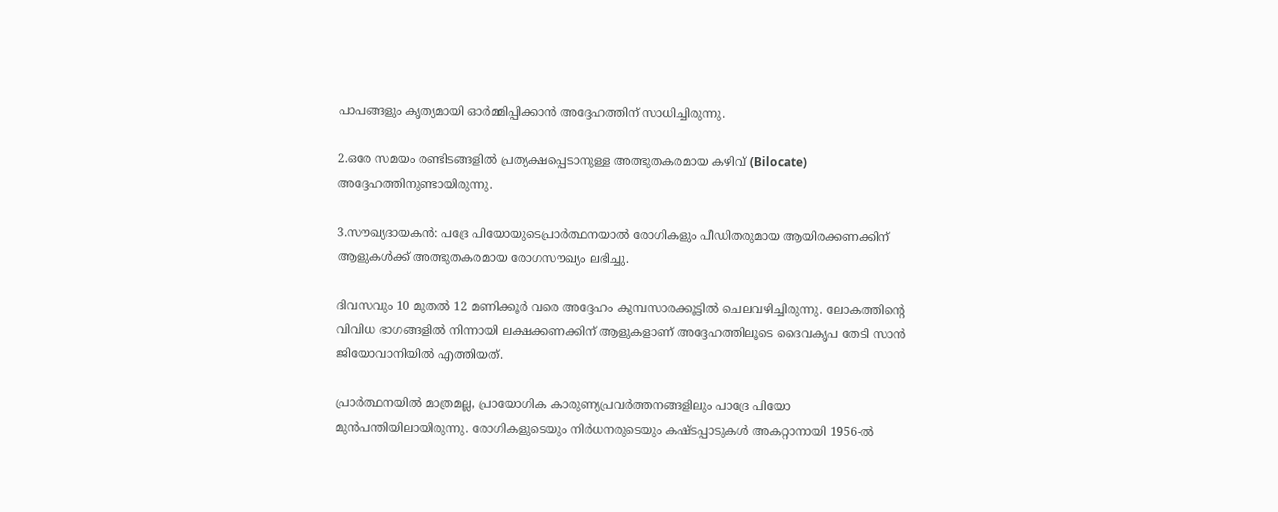പാപങ്ങളും കൃത്യമായി ഓർമ്മിപ്പിക്കാൻ അദ്ദേഹത്തിന് സാധിച്ചിരുന്നു.

2.ഒരേ സമയം രണ്ടിടങ്ങളിൽ പ്രത്യക്ഷപ്പെടാനുള്ള അത്ഭുതകരമായ കഴിവ് (Bilocate) അദ്ദേഹത്തിനുണ്ടായിരുന്നു.

3.സൗഖ്യദായകൻ: പദ്രേ പിയോയുടെപ്രാർത്ഥനയാൽ രോഗികളും പീഡിതരുമായ ആയിരക്കണക്കിന് ആളുകൾക്ക് അത്ഭുതകരമായ രോഗസൗഖ്യം ലഭിച്ചു.

ദിവസവും 10 മുതൽ 12 മണിക്കൂർ വരെ അദ്ദേഹം കുമ്പസാരക്കൂട്ടിൽ ചെലവഴിച്ചിരുന്നു. ലോകത്തിന്റെ വിവിധ ഭാഗങ്ങളിൽ നിന്നായി ലക്ഷക്കണക്കിന് ആളുകളാണ് അദ്ദേഹത്തിലൂടെ ദൈവകൃപ തേടി സാൻ ജിയോവാനിയിൽ എത്തിയത്.

പ്രാർത്ഥനയിൽ മാത്രമല്ല, പ്രായോഗിക കാരുണ്യപ്രവർത്തനങ്ങളിലും പാദ്രേ പിയോ മുൻപന്തിയിലായിരുന്നു. രോഗികളുടെയും നിർധനരുടെയും കഷ്ടപ്പാടുകൾ അകറ്റാനായി 1956-ൽ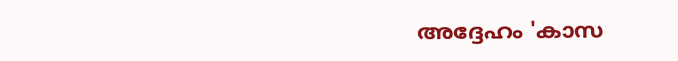അദ്ദേഹം 'കാസ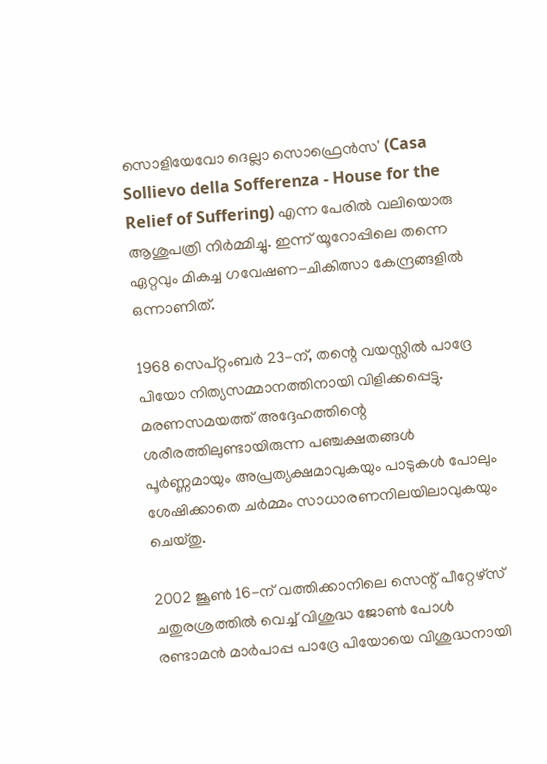സൊളിയേവോ ദെല്ലാ സൊഫ്രെൻസ' (Casa Sollievo della Sofferenza - House for the Relief of Suffering) എന്ന പേരിൽ വലിയൊരു ആശുപത്രി നിർമ്മിച്ചു. ഇന്ന് യൂറോപ്പിലെ തന്നെ ഏറ്റവും മികച്ച ഗവേഷണ-ചികിത്സാ കേന്ദ്രങ്ങളിൽ ഒന്നാണിത്.

1968 സെപ്റ്റംബർ 23-ന്, തന്റെ വയസ്സിൽ പാദ്രേ പിയോ നിത്യസമ്മാനത്തിനായി വിളിക്കപ്പെട്ടു. മരണസമയത്ത് അദ്ദേഹത്തിന്റെ ശരീരത്തിലുണ്ടായിരുന്ന പഞ്ചക്ഷതങ്ങൾ പൂർണ്ണമായും അപ്രത്യക്ഷമാവുകയും പാടുകൾ പോലും ശേഷിക്കാതെ ചർമ്മം സാധാരണനിലയിലാവുകയും ചെയ്തു.

2002 ജൂൺ 16-ന് വത്തിക്കാനിലെ സെന്റ് പീറ്റേഴ്സ് ചതുരശ്രത്തിൽ വെച്ച് വിശുദ്ധ ജോൺ പോൾ രണ്ടാമൻ മാർപാപ്പ പാദ്രേ പിയോയെ വിശുദ്ധനായി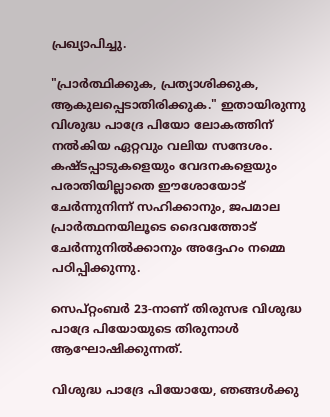പ്രഖ്യാപിച്ചു.

"പ്രാർത്ഥിക്കുക, പ്രത്യാശിക്കുക, ആകുലപ്പെടാതിരിക്കുക." ഇതായിരുന്നു വിശുദ്ധ പാദ്രേ പിയോ ലോകത്തിന് നൽകിയ ഏറ്റവും വലിയ സന്ദേശം. കഷ്ടപ്പാടുകളെയും വേദനകളെയും പരാതിയില്ലാതെ ഈശോയോട് ചേർന്നുനിന്ന് സഹിക്കാനും, ജപമാല പ്രാർത്ഥനയിലൂടെ ദൈവത്തോട് ചേർന്നുനിൽക്കാനും അദ്ദേഹം നമ്മെ പഠിപ്പിക്കുന്നു.

സെപ്റ്റംബർ 23-നാണ് തിരുസഭ വിശുദ്ധ പാദ്രേ പിയോയുടെ തിരുനാൾ ആഘോഷിക്കുന്നത്.

വിശുദ്ധ പാദ്രേ പിയോയേ, ഞങ്ങൾക്കു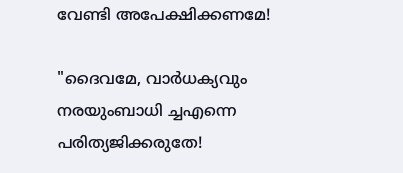വേണ്ടി അപേക്ഷിക്കണമേ!

"ദൈവമേ, വാര്‍ധക്യവും നരയുംബാധി ച്ചഎന്നെ പരിത്യജിക്കരുതേ!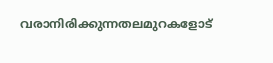വരാനിരിക്കുന്നതലമുറകളോട്‌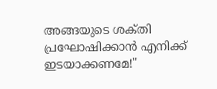അങ്ങയുടെ ശക്‌തി പ്രഘോഷിക്കാന്‍ എനിക്ക്‌ ഇടയാക്കണമേ!"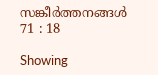സങ്കീര്‍ത്തനങ്ങള്‍ 71 : 18

Showing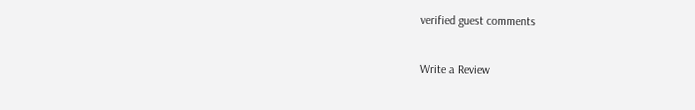verified guest comments

Write a Review